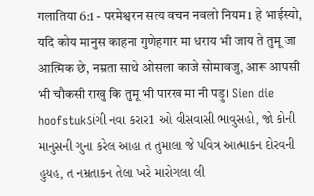गलातिया 6:1 - परमेश्वरन सत्य वचन नवलो नियम1 हे भाईस्यो, यदि कोय मानुस काहना गुणेहगार मा धराय भी जाय ते तुमू जा आत्मिक छे, नम्रता साथे ओसला काजे सोमावजु, आरू आपसी भी चौकसी राखु कि तुमू भी पारख मा नी पड़ु। Sien die hoofstukડાંગી નવા કરાર1 ઓ વીસવાસી ભાવુસહો, જો કોની માનુસની ગુના કરેલ આહા ત તુમાલા જે પવિત્ર આત્માકન દોરવની હુયહ, ત નમ્રતાકન તેલા ખરે મારોગલા લી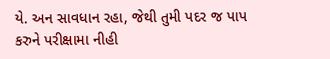યે. અન સાવધાન રહા, જેથી તુમી પદર જ પાપ કરુને પરીક્ષામા નીહી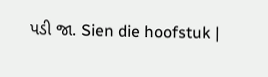પડી જા. Sien die hoofstuk |